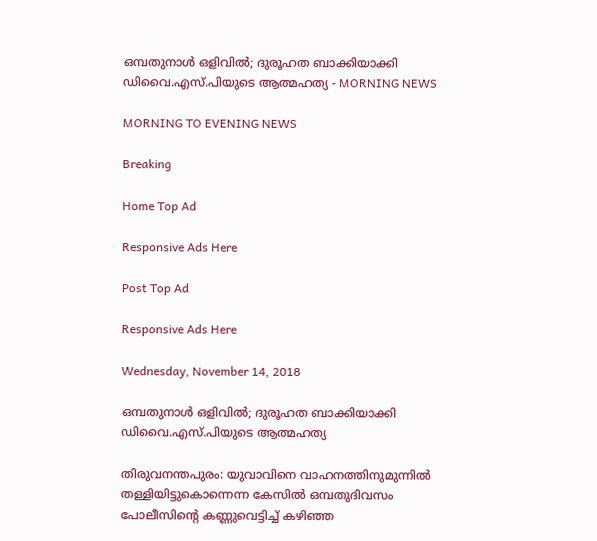ഒമ്പതുനാള്‍ ഒളിവില്‍; ദുരൂഹത ബാക്കിയാക്കി ഡിവൈ.എസ്.പിയുടെ ആത്മഹത്യ - MORNING NEWS

MORNING TO EVENING NEWS

Breaking

Home Top Ad

Responsive Ads Here

Post Top Ad

Responsive Ads Here

Wednesday, November 14, 2018

ഒമ്പതുനാള്‍ ഒളിവില്‍; ദുരൂഹത ബാക്കിയാക്കി ഡിവൈ.എസ്.പിയുടെ ആത്മഹത്യ

തിരുവനന്തപുരം: യുവാവിനെ വാഹനത്തിനുമുന്നിൽ തള്ളിയിട്ടുകൊന്നെന്ന കേസിൽ ഒമ്പതുദിവസം പോലീസിന്റെ കണ്ണുവെട്ടിച്ച് കഴിഞ്ഞ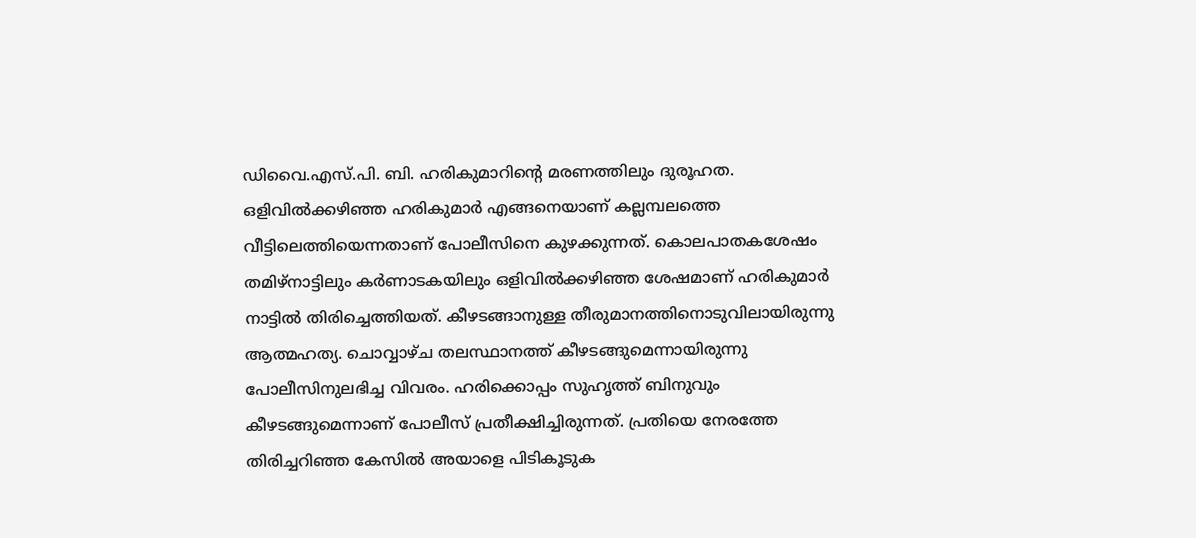ഡിവൈ.എസ്.പി. ബി. ഹരികുമാറിന്റെ മരണത്തിലും ദുരൂഹത. ഒളിവിൽക്കഴിഞ്ഞ ഹരികുമാർ എങ്ങനെയാണ് കല്ലമ്പലത്തെ വീട്ടിലെത്തിയെന്നതാണ് പോലീസിനെ കുഴക്കുന്നത്. കൊലപാതകശേഷം തമിഴ്നാട്ടിലും കർണാടകയിലും ഒളിവിൽക്കഴിഞ്ഞ ശേഷമാണ് ഹരികുമാർ നാട്ടിൽ തിരിച്ചെത്തിയത്. കീഴടങ്ങാനുള്ള തീരുമാനത്തിനൊടുവിലായിരുന്നു ആത്മഹത്യ. ചൊവ്വാഴ്ച തലസ്ഥാനത്ത് കീഴടങ്ങുമെന്നായിരുന്നു പോലീസിനുലഭിച്ച വിവരം. ഹരിക്കൊപ്പം സുഹൃത്ത് ബിനുവും കീഴടങ്ങുമെന്നാണ് പോലീസ് പ്രതീക്ഷിച്ചിരുന്നത്. പ്രതിയെ നേരത്തേ തിരിച്ചറിഞ്ഞ കേസിൽ അയാളെ പിടികൂടുക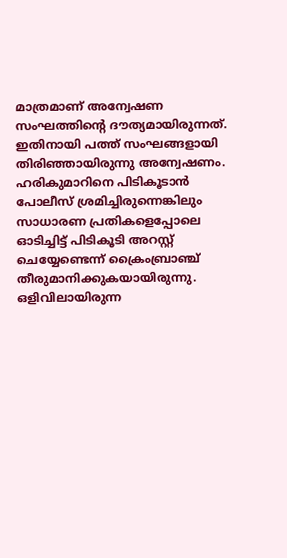മാത്രമാണ് അന്വേഷണ സംഘത്തിന്റെ ദൗത്യമായിരുന്നത്. ഇതിനായി പത്ത് സംഘങ്ങളായി തിരിഞ്ഞായിരുന്നു അന്വേഷണം. ഹരികുമാറിനെ പിടികൂടാൻ പോലീസ് ശ്രമിച്ചിരുന്നെങ്കിലും സാധാരണ പ്രതികളെപ്പോലെ ഓടിച്ചിട്ട് പിടികൂടി അറസ്റ്റ് ചെയ്യേണ്ടെന്ന് ക്രൈംബ്രാഞ്ച് തീരുമാനിക്കുകയായിരുന്നു. ഒളിവിലായിരുന്ന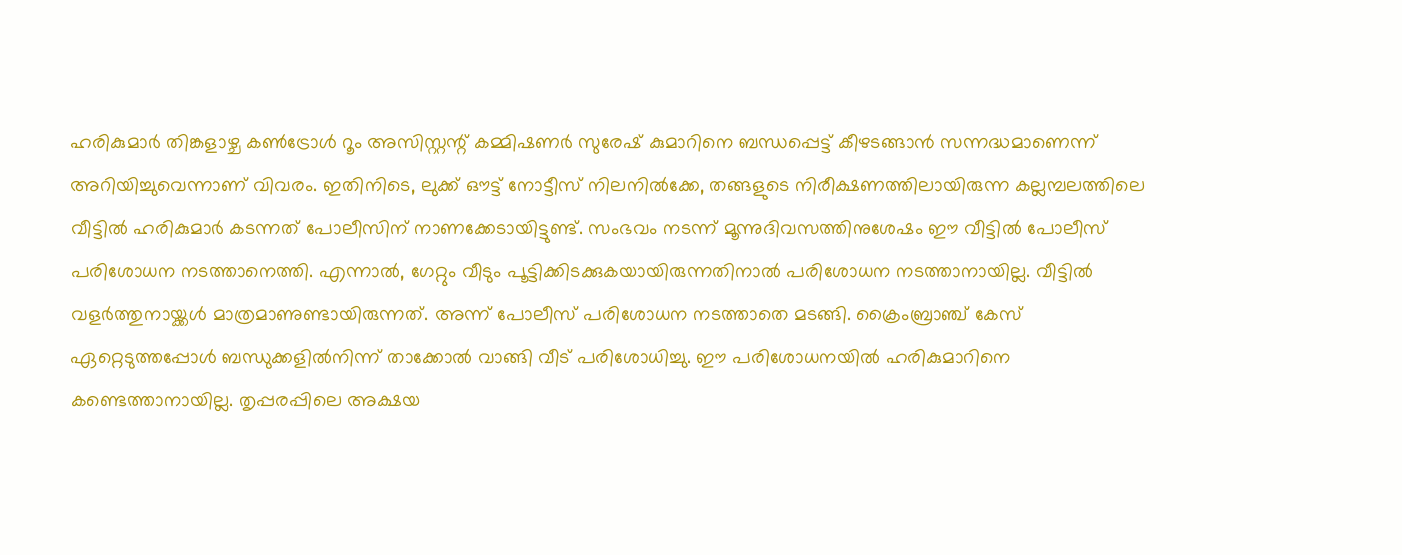ഹരികുമാർ തിങ്കളാഴ്ച കൺട്രോൾ റൂം അസിസ്റ്റന്റ് കമ്മിഷണർ സുരേഷ് കുമാറിനെ ബന്ധപ്പെട്ട് കീഴടങ്ങാൻ സന്നദ്ധമാണെന്ന് അറിയിച്ചുവെന്നാണ് വിവരം. ഇതിനിടെ, ലുക്ക് ഔട്ട് നോട്ടീസ് നിലനിൽക്കേ, തങ്ങളുടെ നിരീക്ഷണത്തിലായിരുന്ന കല്ലമ്പലത്തിലെ വീട്ടിൽ ഹരികുമാർ കടന്നത് പോലീസിന് നാണക്കേടായിട്ടുണ്ട്. സംഭവം നടന്ന് മൂന്നുദിവസത്തിനുശേഷം ഈ വീട്ടിൽ പോലീസ് പരിശോധന നടത്താനെത്തി. എന്നാൽ, ഗേറ്റും വീടും പൂട്ടിക്കിടക്കുകയായിരുന്നതിനാൽ പരിശോധന നടത്താനായില്ല. വീട്ടിൽ വളർത്തുനായ്ക്കൾ മാത്രമാണുണ്ടായിരുന്നത്. അന്ന് പോലീസ് പരിശോധന നടത്താതെ മടങ്ങി. ക്രൈംബ്രാഞ്ച് കേസ് ഏറ്റെടുത്തപ്പോൾ ബന്ധുക്കളിൽനിന്ന് താക്കോൽ വാങ്ങി വീട് പരിശോധിച്ചു. ഈ പരിശോധനയിൽ ഹരികുമാറിനെ കണ്ടെത്താനായില്ല. തൃപ്പരപ്പിലെ അക്ഷയ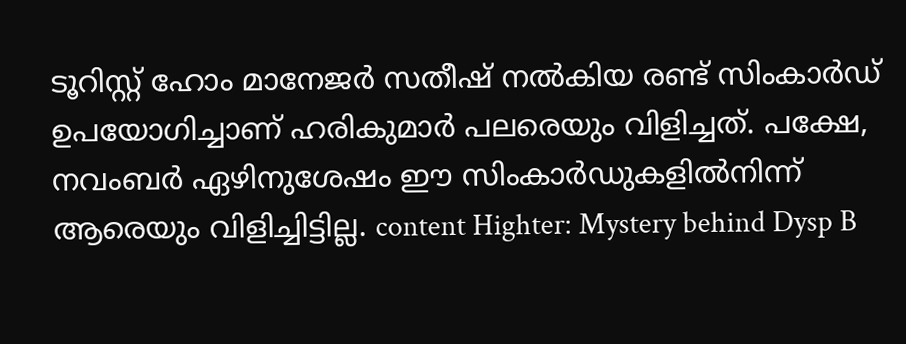ടൂറിസ്റ്റ് ഹോം മാനേജർ സതീഷ് നൽകിയ രണ്ട് സിംകാർഡ് ഉപയോഗിച്ചാണ് ഹരികുമാർ പലരെയും വിളിച്ചത്. പക്ഷേ, നവംബർ ഏഴിനുശേഷം ഈ സിംകാർഡുകളിൽനിന്ന് ആരെയും വിളിച്ചിട്ടില്ല. content Highter: Mystery behind Dysp B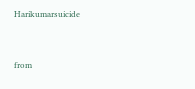Harikumarsuicide


from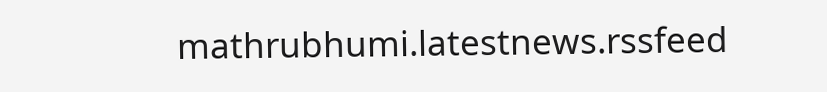mathrubhumi.latestnews.rssfeed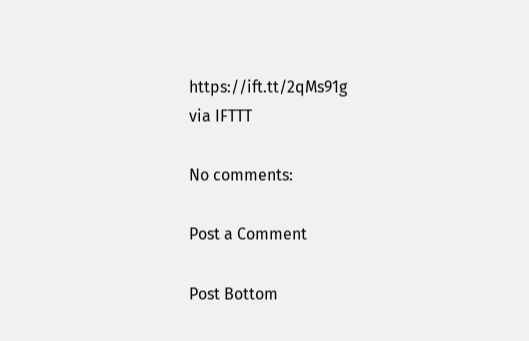https://ift.tt/2qMs91g
via IFTTT

No comments:

Post a Comment

Post Bottom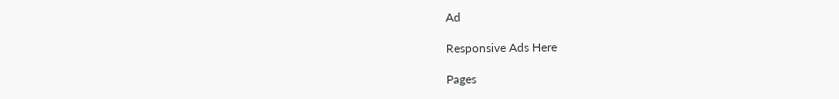Ad

Responsive Ads Here

Pages